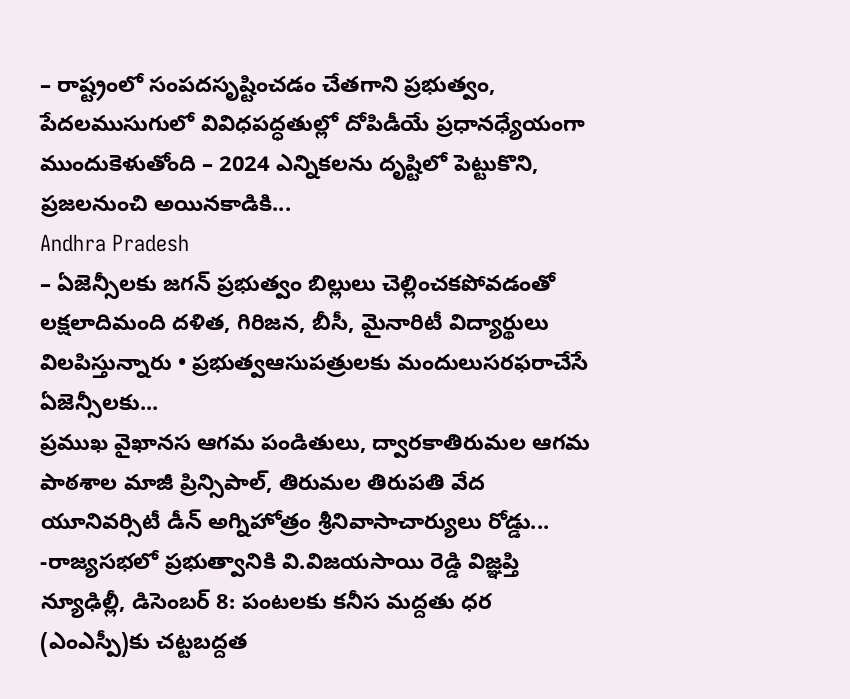– రాష్ట్రంలో సంపదసృష్టించడం చేతగాని ప్రభుత్వం, పేదలముసుగులో వివిధపద్ధతుల్లో దోపిడీయే ప్రధానధ్యేయంగా ముందుకెళుతోంది – 2024 ఎన్నికలను దృష్టిలో పెట్టుకొని, ప్రజలనుంచి అయినకాడికి...
Andhra Pradesh
– ఏజెన్సీలకు జగన్ ప్రభుత్వం బిల్లులు చెల్లించకపోవడంతో లక్షలాదిమంది దళిత, గిరిజన, బీసీ, మైనారిటీ విద్యార్థులు విలపిస్తున్నారు • ప్రభుత్వఆసుపత్రులకు మందులుసరఫరాచేసే ఏజెన్సీలకు...
ప్రముఖ వైఖానస ఆగమ పండితులు, ద్వారకాతిరుమల ఆగమ పాఠశాల మాజీ ప్రిన్సిపాల్, తిరుమల తిరుపతి వేద యూనివర్సిటీ డీన్ అగ్నిహోత్రం శ్రీనివాసాచార్యులు రోడ్డు...
-రాజ్యసభలో ప్రభుత్వానికి వి.విజయసాయి రెడ్డి విజ్ఞప్తి న్యూఢిల్లీ, డిసెంబర్ 8: పంటలకు కనీస మద్దతు ధర (ఎంఎస్పీ)కు చట్టబద్దత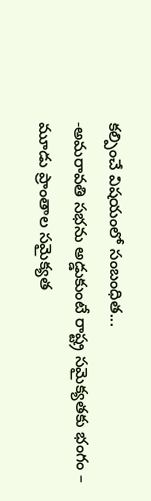కల్పించే విషయంలో సంబంధిత...
-అమరావతి సభను అడ్డుకుంటే రాష్ట్ర సమైక్యతకు భంగం – మూడు ప్రాంతాల సమైక్యత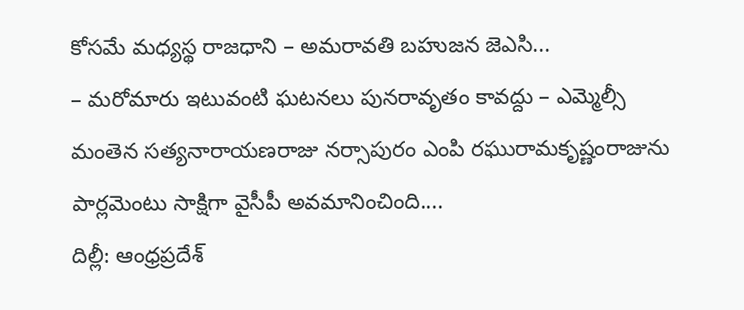కోసమే మధ్యస్థ రాజధాని – అమరావతి బహుజన జెఎసి...
– మరోమారు ఇటువంటి ఘటనలు పునరావృతం కావద్దు – ఎమ్మెల్సీ మంతెన సత్యనారాయణరాజు నర్సాపురం ఎంపి రఘురామకృష్ణంరాజును పార్లమెంటు సాక్షిగా వైసీపీ అవమానించింది....
దిల్లీ: ఆంధ్రప్రదేశ్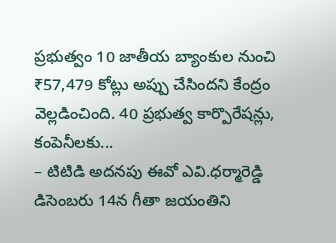ప్రభుత్వం 10 జాతీయ బ్యాంకుల నుంచి ₹57,479 కోట్లు అప్పు చేసిందని కేంద్రం వెల్లడించింది. 40 ప్రభుత్వ కార్పొరేషన్లు, కంపెనీలకు...
– టిటిడి అదనపు ఈవో ఎవి.ధర్మారెడ్డి డిసెంబరు 14న గీతా జయంతిని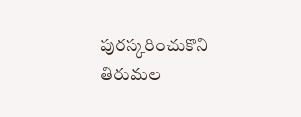పురస్కరించుకొని తిరుమల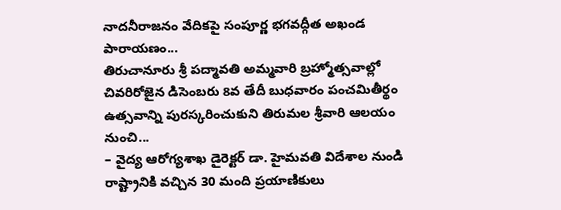నాదనీరాజనం వేదికపై సంపూర్ణ భగవద్గీత అఖండ పారాయణం...
తిరుచానూరు శ్రీ పద్మావతి అమ్మవారి బ్రహ్మోత్సవాల్లో చివరిరోజైన డిసెంబరు 8వ తేదీ బుధవారం పంచమితీర్థం ఉత్సవాన్ని పురస్కరించుకుని తిరుమల శ్రీవారి ఆలయం నుంచి...
– వైద్య ఆరోగ్యశాఖ డైరెక్టర్ డా. హైమవతి విదేశాల నుండి రాష్ట్రానికి వచ్చిన 30 మంది ప్రయాణికులు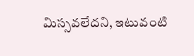మిస్సవలేదని, ఇటువంటి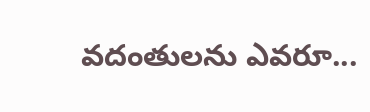వదంతులను ఎవరూ...